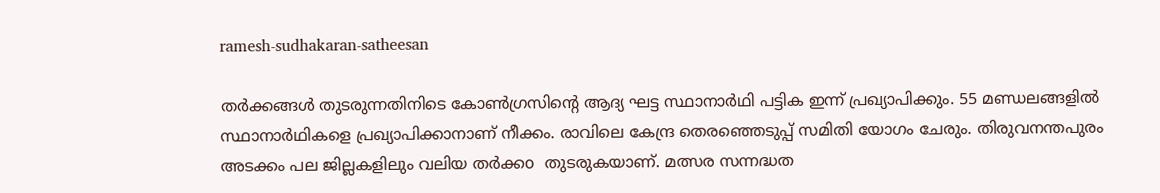ramesh-sudhakaran-satheesan

തർക്കങ്ങൾ തുടരുന്നതിനിടെ കോൺഗ്രസിൻ്റെ ആദ്യ ഘട്ട സ്ഥാനാർഥി പട്ടിക ഇന്ന് പ്രഖ്യാപിക്കും. 55 മണ്ഡലങ്ങളിൽ സ്ഥാനാർഥികളെ പ്രഖ്യാപിക്കാനാണ് നീക്കം. രാവിലെ കേന്ദ്ര തെരഞ്ഞെടുപ്പ് സമിതി യോഗം ചേരും. തിരുവനന്തപുരം അടക്കം പല ജില്ലകളിലും വലിയ തർക്കo  തുടരുകയാണ്. മത്സര സന്നദ്ധത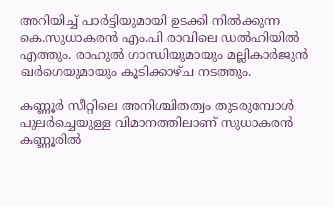അറിയിച്ച് പാർട്ടിയുമായി ഉടക്കി നിൽക്കുന്ന കെ.സുധാകരൻ എം.പി രാവിലെ ഡൽഹിയിൽ എത്തും. രാഹുൽ ഗാന്ധിയുമായും മല്ലികാർജുൻ ഖർഗെയുമായും കൂടിക്കാഴ്ച നടത്തും.

കണ്ണൂർ സീറ്റിലെ അനിശ്ചിതത്വം തുടരുമ്പോൾ പുലർച്ചെയുള്ള വിമാനത്തിലാണ് സുധാകരൻ കണ്ണൂരിൽ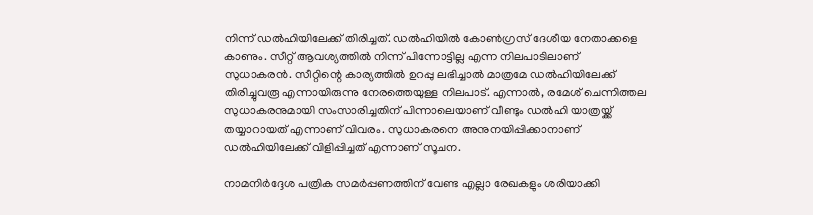നിന്ന് ഡൽഹിയിലേക്ക് തിരിച്ചത്. ഡൽഹിയിൽ കോൺഗ്രസ് ദേശീയ നേതാക്കളെ കാണും. സീറ്റ് ആവശ്യത്തിൽ നിന്ന് പിന്നോട്ടില്ല എന്ന നിലപാടിലാണ് സുധാകരൻ. സീറ്റിന്റെ കാര്യത്തിൽ ഉറപ്പു ലഭിച്ചാൽ മാത്രമേ ഡൽഹിയിലേക്ക് തിരിച്ചുവരൂ എന്നായിരുന്നു നേരത്തെയുള്ള നിലപാട്. എന്നാൽ, രമേശ് ചെന്നിത്തല സുധാകരനുമായി സംസാരിച്ചതിന് പിന്നാലെയാണ് വീണ്ടും ഡൽഹി യാത്രയ്ക്ക് തയ്യാറായത് എന്നാണ് വിവരം. സുധാകരനെ അനുനയിപ്പിക്കാനാണ് ഡൽഹിയിലേക്ക് വിളിപ്പിച്ചത് എന്നാണ് സൂചന.

നാമനിർദ്ദേശ പത്രിക സമർപ്പണത്തിന് വേണ്ട എല്ലാ രേഖകളും ശരിയാക്കി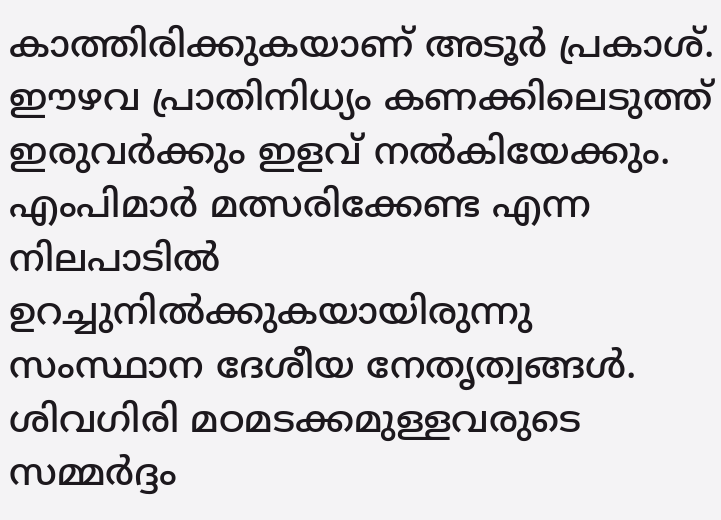കാത്തിരിക്കുകയാണ് അടൂർ പ്രകാശ്. ഈഴവ പ്രാതിനിധ്യം കണക്കിലെടുത്ത് ഇരുവർക്കും ഇളവ് നൽകിയേക്കും. എംപിമാർ മത്സരിക്കേണ്ട എന്ന നിലപാടിൽ ഉറച്ചുനിൽക്കുകയായിരുന്നു സംസ്ഥാന ദേശീയ നേതൃത്വങ്ങൾ. ശിവഗിരി മഠമടക്കമുള്ളവരുടെ സമ്മർദ്ദം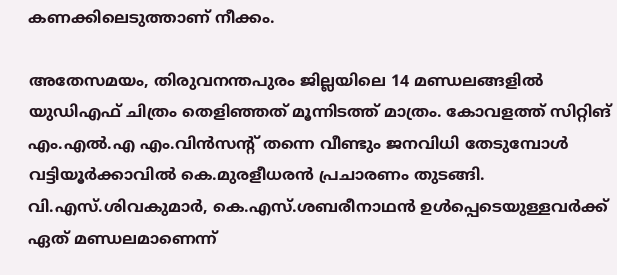കണക്കിലെടുത്താണ് നീക്കം.

അതേസമയം, തിരുവനന്തപുരം ജില്ലയിലെ 14 മണ്ഡലങ്ങളിൽ യുഡിഎഫ് ചിത്രം തെളിഞ്ഞത് മൂന്നിടത്ത് മാത്രം. കോവളത്ത് സിറ്റിങ് എം.എൽ.എ എം.വിൻസന്‍റ് തന്നെ വീണ്ടും ജനവിധി തേടുമ്പോള്‍ വട്ടിയൂർക്കാവിൽ കെ.മുരളീധരന്‍ പ്രചാരണം തുടങ്ങി. വി.എസ്.ശിവകുമാ‍ര്‍, കെ.എസ്.ശബരീനാഥന്‍ ഉള്‍പ്പെടെയുള്ളവ‍ര്‍ക്ക് ഏത് മണ്ഡലമാണെന്ന്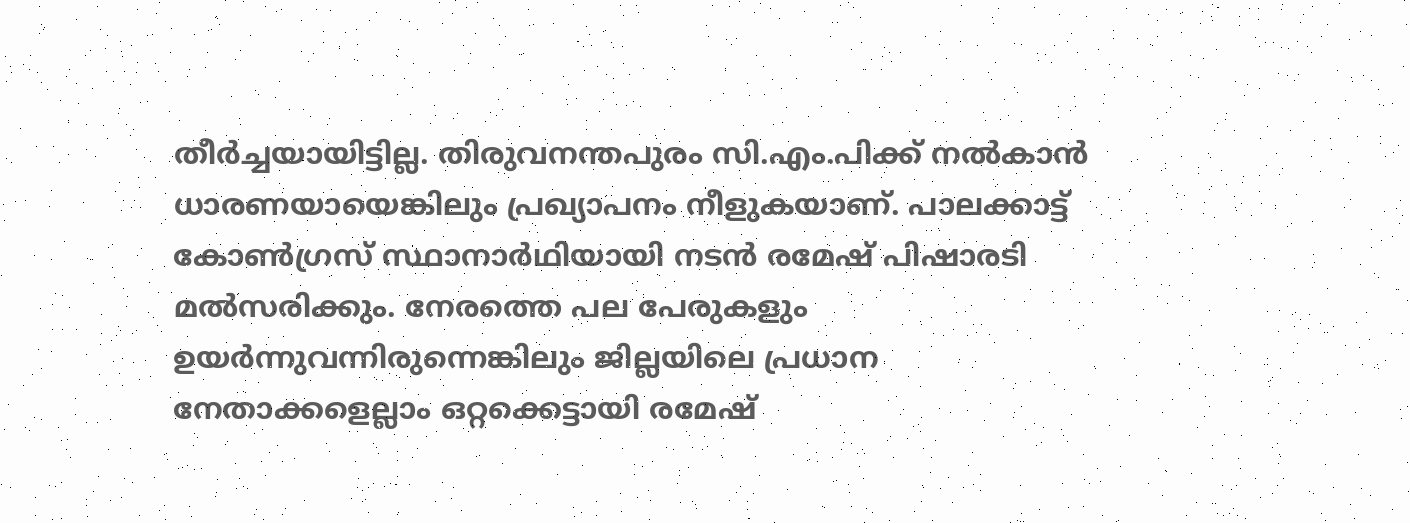തീ‍ര്‍ച്ചയായിട്ടില്ല. തിരുവനന്തപുരം സി.എം.പിക്ക് നല്‍കാന്‍ ധാരണയായെങ്കിലും പ്രഖ്യാപനം നീളുകയാണ്. പാലക്കാട്ട് കോണ്‍ഗ്രസ് സ്ഥാനാര്‍ഥിയായി നടന്‍ രമേഷ് പിഷാരടി മല്‍സരിക്കും. നേരത്തെ പല പേരുകളും ഉയര്‍ന്നുവന്നിരുന്നെങ്കിലും ജില്ലയിലെ പ്രധാന നേതാക്കളെല്ലാം ഒറ്റക്കെട്ടായി രമേഷ്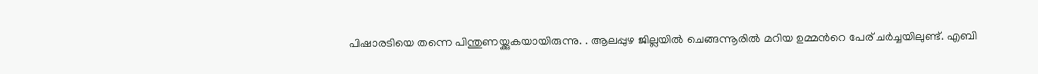പിഷാരടിയെ തന്നെ പിന്തുണയ്ക്കുകയായിരുന്നു. . ആലപ്പുഴ ജില്ലയില്‍ ചെങ്ങന്നൂരില്‍ മറിയ ഉമ്മന്‍റെ പേര് ചര്‍ച്ചയിലുണ്ട്. എബി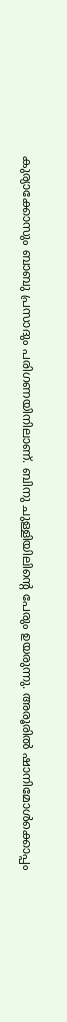കുര്യാക്കോസും ബാബു പ്രസാദും പരിഗണയിനിലാണ്. ബിനു ചുള്ളിയിലിന്‍റെ പേരും ഉയരുന്നു. അരൂരില്‍ ഷാനിമോള്‍ക്കൊപ്പം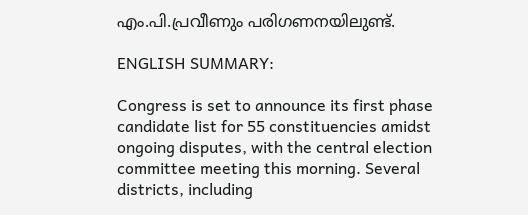എം.പി.പ്രവീണും പരിഗണനയിലുണ്ട്.

ENGLISH SUMMARY:

Congress is set to announce its first phase candidate list for 55 constituencies amidst ongoing disputes, with the central election committee meeting this morning. Several districts, including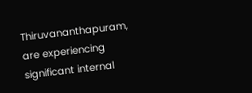Thiruvananthapuram, are experiencing significant internal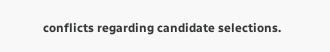conflicts regarding candidate selections.